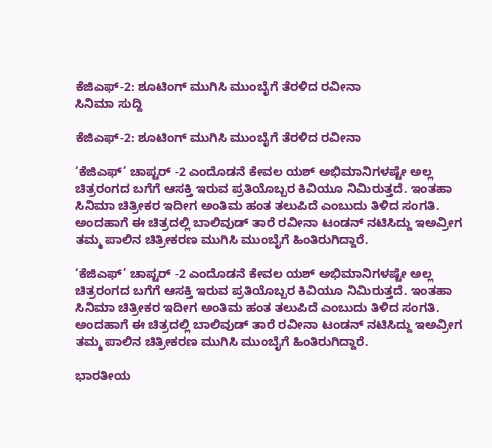ಕೆಜಿಎಫ್-2: ಶೂಟಿಂಗ್ ಮುಗಿಸಿ ಮುಂಬೈಗೆ ತೆರಳಿದ ರವೀನಾ
ಸಿನಿಮಾ ಸುದ್ದಿ

ಕೆಜಿಎಫ್-2: ಶೂಟಿಂಗ್ ಮುಗಿಸಿ ಮುಂಬೈಗೆ ತೆರಳಿದ ರವೀನಾ

‘ಕೆಜಿಎಫ್’ ಚಾಪ್ಟರ್ -2 ಎಂದೊಡನೆ ಕೇವಲ ಯಶ್ ಅಭಿಮಾನಿಗಳಷ್ಟೇ ಅಲ್ಲ ಚಿತ್ರರಂಗದ ಬಗೆಗೆ ಆಸಕ್ತಿ ಇರುವ ಪ್ರತಿಯೊಬ್ಬರ ಕಿವಿಯೂ ನಿಮಿರುತ್ತದೆ. ಇಂತಹಾ ಸಿನಿಮಾ ಚಿತ್ರೀಕರ ಇದೀಗ ಅಂತಿಮ ಹಂತ ತಲುಪಿದೆ ಎಂಬುದು ತಿಳಿದ ಸಂಗತಿ. ಅಂದಹಾಗೆ ಈ ಚಿತ್ರದಲ್ಲಿ ಬಾಲಿವುಡ್ ತಾರೆ ರವೀನಾ ಟಂಡನ್ ನಟಿಸಿದ್ದು ಇಅವ್ರೀಗ ತಮ್ಮ ಪಾಲಿನ ಚಿತ್ರೀಕರಣ ಮುಗಿಸಿ ಮುಂಬೈಗೆ ಹಿಂತಿರುಗಿದ್ದಾರೆ.

‘ಕೆಜಿಎಫ್’ ಚಾಪ್ಟರ್ -2 ಎಂದೊಡನೆ ಕೇವಲ ಯಶ್ ಅಭಿಮಾನಿಗಳಷ್ಟೇ ಅಲ್ಲ ಚಿತ್ರರಂಗದ ಬಗೆಗೆ ಆಸಕ್ತಿ ಇರುವ ಪ್ರತಿಯೊಬ್ಬರ ಕಿವಿಯೂ ನಿಮಿರುತ್ತದೆ. ಇಂತಹಾ ಸಿನಿಮಾ ಚಿತ್ರೀಕರ ಇದೀಗ ಅಂತಿಮ ಹಂತ ತಲುಪಿದೆ ಎಂಬುದು ತಿಳಿದ ಸಂಗತಿ. ಅಂದಹಾಗೆ ಈ ಚಿತ್ರದಲ್ಲಿ ಬಾಲಿವುಡ್ ತಾರೆ ರವೀನಾ ಟಂಡನ್ ನಟಿಸಿದ್ದು ಇಅವ್ರೀಗ ತಮ್ಮ ಪಾಲಿನ ಚಿತ್ರೀಕರಣ ಮುಗಿಸಿ ಮುಂಬೈಗೆ ಹಿಂತಿರುಗಿದ್ದಾರೆ.

ಭಾರತೀಯ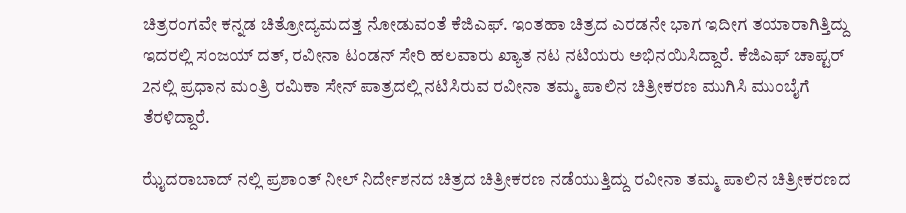ಚಿತ್ರರಂಗವೇ ಕನ್ನಡ ಚಿತ್ರೋದ್ಯಮದತ್ತ ನೋಡುವಂತೆ ಕೆಜಿಎಫ್. ಇಂತಹಾ ಚಿತ್ರದ ಎರಡನೇ ಭಾಗ ಇದೀಗ ತಯಾರಾಗಿತ್ತಿದ್ದು ಇದರಲ್ಲಿ ಸಂಜಯ್ ದತ್, ರವೀನಾ ಟಂಡನ್ ಸೇರಿ ಹಲವಾರು ಖ್ಯಾತ ನಟ ನಟಿಯರು ಅಭಿನಯಿಸಿದ್ದಾರೆ. ಕೆಜಿಎಫ್ ಚಾಪ್ಟರ್ 2ನಲ್ಲಿ ಪ್ರಧಾನ ಮಂತ್ರಿ ರಮಿಕಾ ಸೇನ್ ಪಾತ್ರದಲ್ಲಿ ನಟಿಸಿರುವ ರವೀನಾ ತಮ್ಮ ಪಾಲಿನ ಚಿತ್ರೀಕರಣ ಮುಗಿಸಿ ಮುಂಬೈಗೆ ತೆರಳಿದ್ದಾರೆ.

ಝೈದರಾಬಾದ್ ನಲ್ಲಿ ಪ್ರಶಾಂತ್ ನೀಲ್ ನಿರ್ದೇಶನದ ಚಿತ್ರದ ಚಿತ್ರೀಕರಣ ನಡೆಯುತ್ತಿದ್ದು ರವೀನಾ ತಮ್ಮ ಪಾಲಿನ ಚಿತ್ರೀಕರಣದ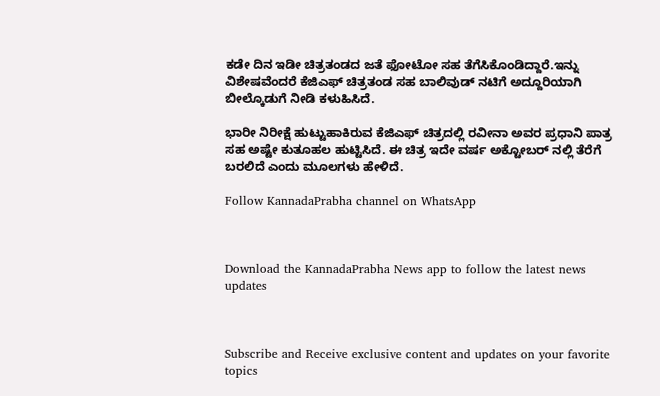ಕಡೇ ದಿನ ಇಡೀ ಚಿತ್ರತಂಡದ ಜತೆ ಫೋಟೋ ಸಹ ತೆಗೆಸಿಕೊಂಡಿದ್ದಾರೆ.ಇನ್ನು ವಿಶೇಷವೆಂದರೆ ಕೆಜಿಎಫ್ ಚಿತ್ರತಂಡ ಸಹ ಬಾಲಿವುಡ್ ನಟಿಗೆ ಅದ್ದೂರಿಯಾಗಿ ಬೀಲ್ಕೊಡುಗೆ ನೀಡಿ ಕಳುಹಿಸಿದೆ.

ಭಾರೀ ನಿರೀಕ್ಷೆ ಹುಟ್ಟುಹಾಕಿರುವ ಕೆಜಿಎಫ್ ಚಿತ್ರದಲ್ಲಿ ರವೀನಾ ಅವರ ಪ್ರಧಾನಿ ಪಾತ್ರ ಸಹ ಅಷ್ಟೇ ಕುತೂಹಲ ಹುಟ್ಟಿಸಿದೆ. ಈ ಚಿತ್ರ ಇದೇ ವರ್ಷ ಅಕ್ಟೋಬರ್ ನಲ್ಲಿ ತೆರೆಗೆ ಬರಲಿದೆ ಎಂದು ಮೂಲಗಳು ಹೇಳಿದೆ.

Follow KannadaPrabha channel on WhatsApp



Download the KannadaPrabha News app to follow the latest news updates



Subscribe and Receive exclusive content and updates on your favorite topics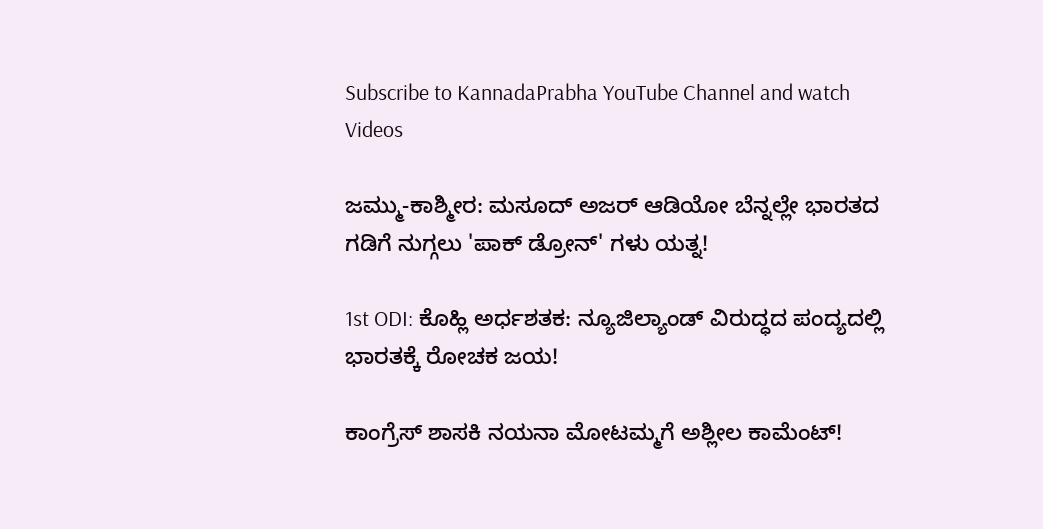Subscribe to KannadaPrabha YouTube Channel and watch Videos

ಜಮ್ಮು-ಕಾಶ್ಮೀರ: ಮಸೂದ್ ಅಜರ್ ಆಡಿಯೋ ಬೆನ್ನಲ್ಲೇ ಭಾರತದ ಗಡಿಗೆ ನುಗ್ಗಲು 'ಪಾಕ್ ಡ್ರೋನ್' ಗಳು ಯತ್ನ!

1st ODI: ಕೊಹ್ಲಿ ಅರ್ಧಶತಕ: ನ್ಯೂಜಿಲ್ಯಾಂಡ್ ವಿರುದ್ಧದ ಪಂದ್ಯದಲ್ಲಿ ಭಾರತಕ್ಕೆ ರೋಚಕ ಜಯ!

ಕಾಂಗ್ರೆಸ್ ಶಾಸಕಿ ನಯನಾ ಮೋಟಮ್ಮಗೆ ಅಶ್ಲೀಲ ಕಾಮೆಂಟ್!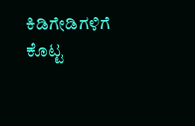ಕಿಡಿಗೇಡಿಗಳಿಗೆ ಕೊಟ್ಟ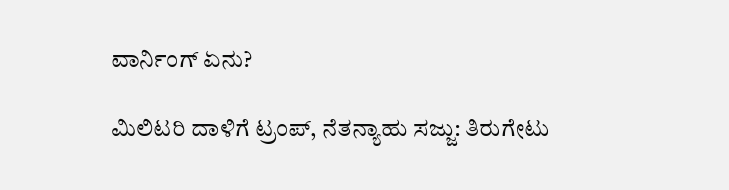ವಾರ್ನಿಂಗ್ ಏನು?

ಮಿಲಿಟರಿ ದಾಳಿಗೆ ಟ್ರಂಪ್, ನೆತನ್ಯಾಹು ಸಜ್ಜು: ತಿರುಗೇಟು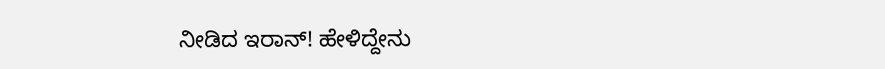ನೀಡಿದ ಇರಾನ್! ಹೇಳಿದ್ದೇನು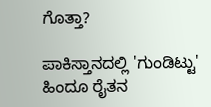ಗೊತ್ತಾ?

ಪಾಕಿಸ್ತಾನದಲ್ಲಿ 'ಗುಂಡಿಟ್ಟು' ಹಿಂದೂ ರೈತನ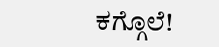ಕಗ್ಗೊಲೆ!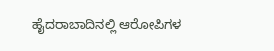ಹೈದರಾಬಾದಿನಲ್ಲಿ ಆರೋಪಿಗಳ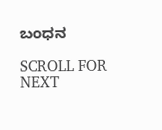ಬಂಧನ

SCROLL FOR NEXT